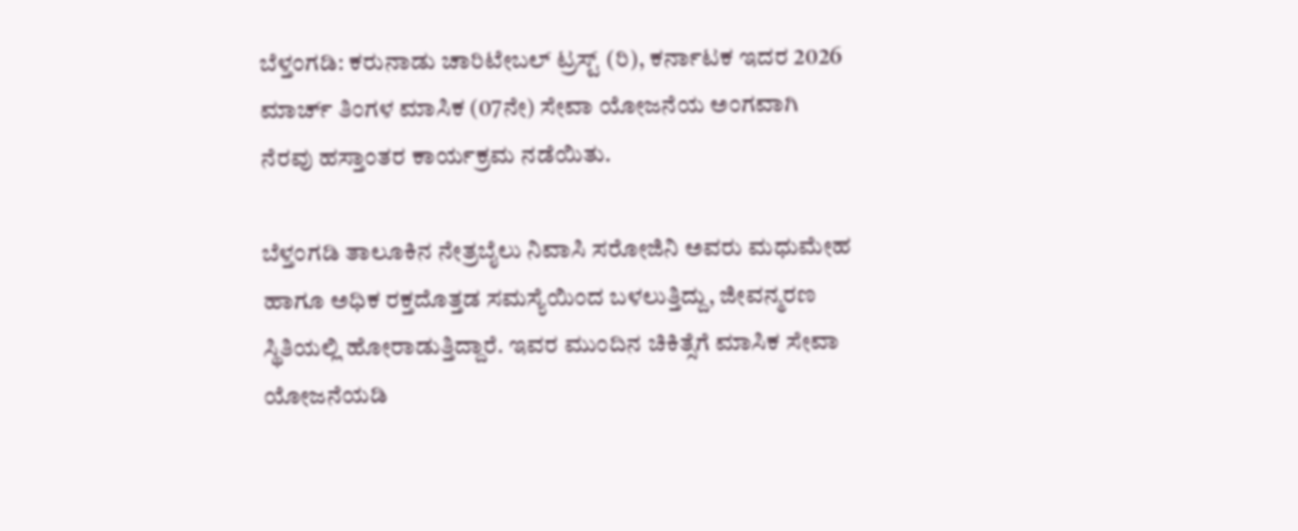ಬೆಳ್ತಂಗಡಿ: ಕರುನಾಡು ಚಾರಿಟೇಬಲ್ ಟ್ರಸ್ಟ್ (ರಿ), ಕರ್ನಾಟಕ ಇದರ 2026 ಮಾರ್ಚ್ ತಿಂಗಳ ಮಾಸಿಕ (07ನೇ) ಸೇವಾ ಯೋಜನೆಯ ಅಂಗವಾಗಿ ನೆರವು ಹಸ್ತಾಂತರ ಕಾರ್ಯಕ್ರಮ ನಡೆಯಿತು.

ಬೆಳ್ತಂಗಡಿ ತಾಲೂಕಿನ ನೇತ್ರಬೈಲು ನಿವಾಸಿ ಸರೋಜಿನಿ ಅವರು ಮಧುಮೇಹ ಹಾಗೂ ಅಧಿಕ ರಕ್ತದೊತ್ತಡ ಸಮಸ್ಯೆಯಿಂದ ಬಳಲುತ್ತಿದ್ದು, ಜೀವನ್ಮರಣ ಸ್ಥಿತಿಯಲ್ಲಿ ಹೋರಾಡುತ್ತಿದ್ದಾರೆ. ಇವರ ಮುಂದಿನ ಚಿಕಿತ್ಸೆಗೆ ಮಾಸಿಕ ಸೇವಾ ಯೋಜನೆಯಡಿ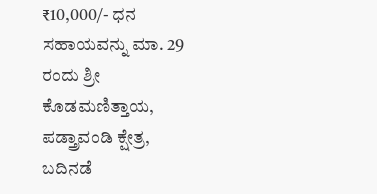₹10,000/- ಧನ ಸಹಾಯವನ್ನು ಮಾ. 29 ರಂದು ಶ್ರೀ ಕೊಡಮಣಿತ್ತಾಯ, ಪಡ್ತ್ರಾವಂಡಿ ಕ್ಷೇತ್ರ, ಬದಿನಡೆ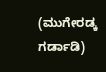(ಮುಗೇರಡ್ಕ ಗರ್ಡಾಡಿ)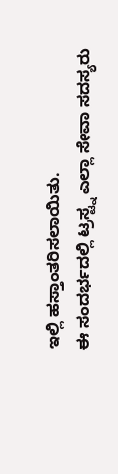ಇಲ್ಲಿ ಹಸ್ತಾಂತರಿಸಲಾಯಿತು.
ಈ ಸಂದರ್ಭದಲ್ಲಿ ಟ್ರಸ್ಟ್ನ ಎಲ್ಲಾ ಸೇವಾ ಸದಸ್ಯರು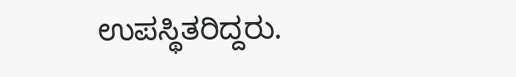ಉಪಸ್ಥಿತರಿದ್ದರು.